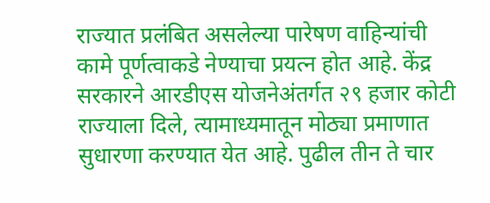राज्यात प्रलंबित असलेल्या पारेषण वाहिन्यांची कामे पूर्णत्वाकडे नेण्याचा प्रयत्न होत आहे. केंद्र सरकारने आरडीएस योजनेअंतर्गत २९ हजार कोटी राज्याला दिले, त्यामाध्यमातून मोठ्या प्रमाणात सुधारणा करण्यात येत आहे. पुढील तीन ते चार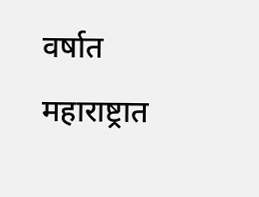वर्षात महाराष्ट्रात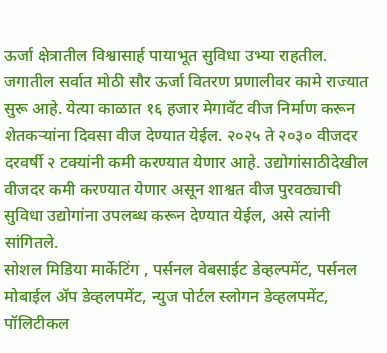ऊर्जा क्षेत्रातील विश्वासार्ह पायाभूत सुविधा उभ्या राहतील. जगातील सर्वात मोठी सौर ऊर्जा वितरण प्रणालीवर कामे राज्यात सुरू आहे. येत्या काळात १६ हजार मेगावॅट वीज निर्माण करून शेतकऱ्यांना दिवसा वीज देण्यात येईल. २०२५ ते २०३० वीजदर दरवर्षी २ टक्यांनी कमी करण्यात येणार आहे. उद्योगांसाठीदेखील वीजदर कमी करण्यात येणार असून शाश्वत वीज पुरवठ्याची सुविधा उद्योगांना उपलब्ध करून देण्यात येईल, असे त्यांनी सांगितले.
सोशल मिडिया मार्केटिंग , पर्सनल वेबसाईट डेव्हल्पमेंट, पर्सनल मोबाईल ॲप डेव्हलपमेंट, न्युज पोर्टल स्लोगन डेव्हलपमेंट, पॉलिटीकल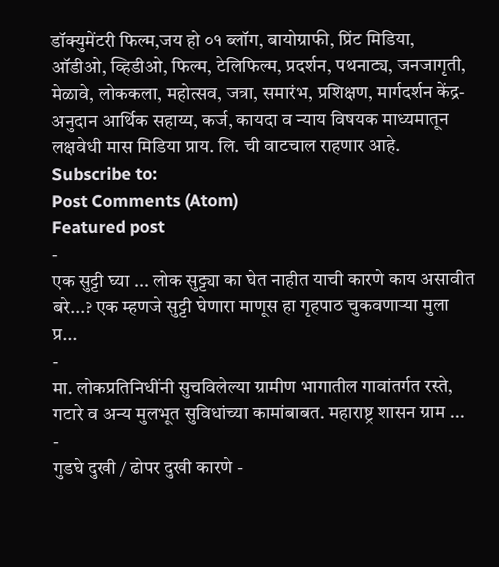डॉक्युमेंटरी फिल्म,जय हो ०१ ब्लॉग, बायोग्राफी, प्रिंट मिडिया, ऑडीओ, व्हिडीओ, फिल्म, टेलिफिल्म, प्रदर्शन, पथनाट्य, जनजागृती, मेळावे, लोककला, महोत्सव, जत्रा, समारंभ, प्रशिक्षण, मार्गदर्शन केंद्र-अनुदान आर्थिक सहाय्य, कर्ज, कायदा व न्याय विषयक माध्यमातून लक्षवेधी मास मिडिया प्राय. लि. ची वाटचाल राहणार आहे.
Subscribe to:
Post Comments (Atom)
Featured post
-
एक सुट्टी घ्या ... लोक सुट्ट्या का घेत नाहीत याची कारणे काय असावीत बरे...? एक म्हणजे सुट्टी घेणारा माणूस हा गृहपाठ चुकवणाऱ्या मुला प्र...
-
मा. लोकप्रतिनिधींनी सुचविलेल्या ग्रामीण भागातील गावांतर्गत रस्ते, गटारे व अन्य मुलभूत सुविधांच्या कामांबाबत. महाराष्ट्र शासन ग्राम ...
-
गुडघे दुखी / ढोपर दुखी कारणे -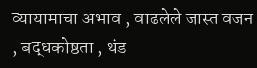व्यायामाचा अभाव , वाढलेले जास्त वजन , बद्धकोष्ठता , थंड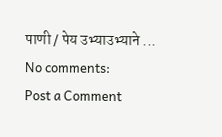पाणी / पेय उभ्याउभ्याने ...
No comments:
Post a Comment